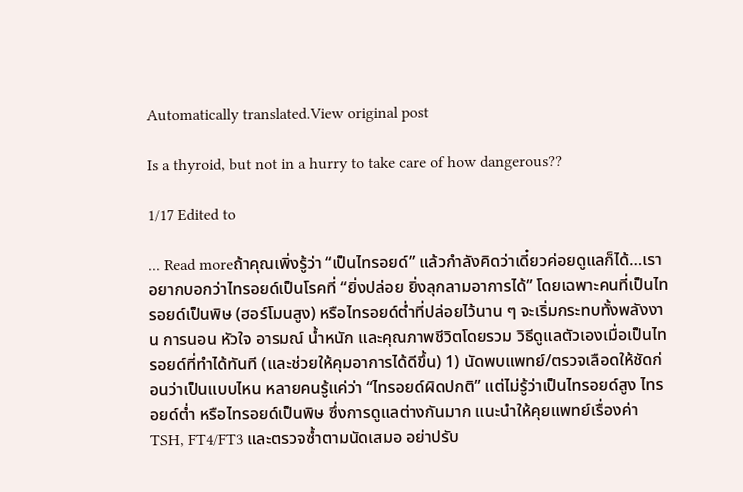Automatically translated.View original post

Is a thyroid, but not in a hurry to take care of how dangerous??

1/17 Edited to

... Read moreถ้าคุณเพิ่งรู้ว่า “เป็นไทรอยด์” แล้วกำลังคิดว่าเดี๋ยวค่อยดูแลก็ได้…เราอยากบอกว่าไทรอยด์เป็นโรคที่ “ยิ่งปล่อย ยิ่งลุกลามอาการได้” โดยเฉพาะคนที่เป็นไทรอยด์เป็นพิษ (ฮอร์โมนสูง) หรือไทรอยด์ต่ำที่ปล่อยไว้นาน ๆ จะเริ่มกระทบทั้งพลังงาน การนอน หัวใจ อารมณ์ น้ำหนัก และคุณภาพชีวิตโดยรวม วิธีดูแลตัวเองเมื่อเป็นไทรอยด์ที่ทำได้ทันที (และช่วยให้คุมอาการได้ดีขึ้น) 1) นัดพบแพทย์/ตรวจเลือดให้ชัดก่อนว่าเป็นแบบไหน หลายคนรู้แค่ว่า “ไทรอยด์ผิดปกติ” แต่ไม่รู้ว่าเป็นไทรอยด์สูง ไทรอยด์ต่ำ หรือไทรอยด์เป็นพิษ ซึ่งการดูแลต่างกันมาก แนะนำให้คุยแพทย์เรื่องค่า TSH, FT4/FT3 และตรวจซ้ำตามนัดเสมอ อย่าปรับ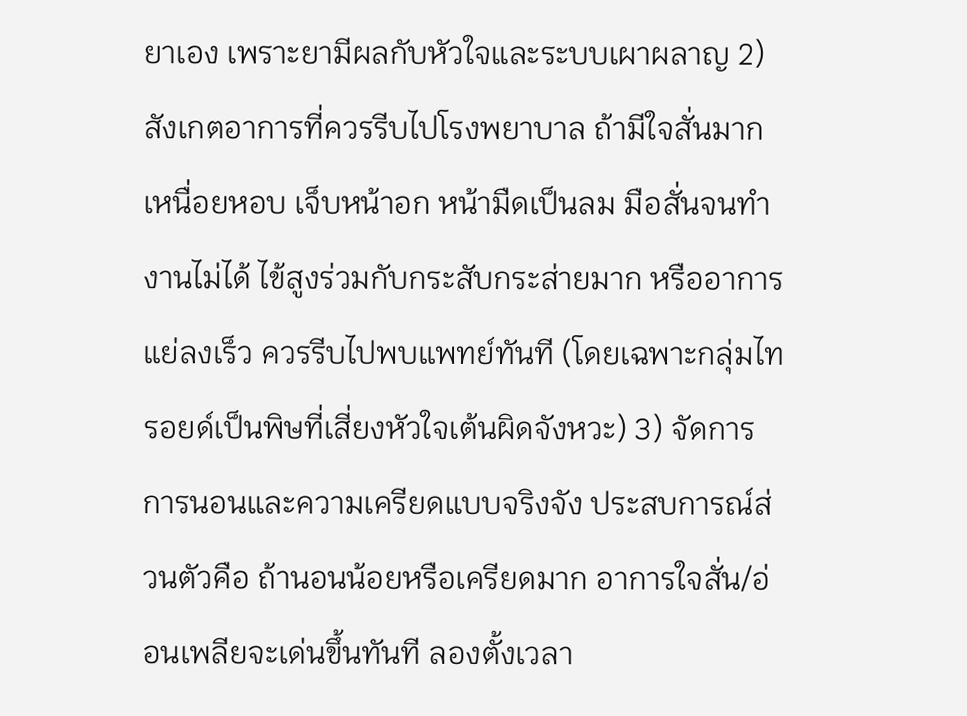ยาเอง เพราะยามีผลกับหัวใจและระบบเผาผลาญ 2) สังเกตอาการที่ควรรีบไปโรงพยาบาล ถ้ามีใจสั่นมาก เหนื่อยหอบ เจ็บหน้าอก หน้ามืดเป็นลม มือสั่นจนทำงานไม่ได้ ไข้สูงร่วมกับกระสับกระส่ายมาก หรืออาการแย่ลงเร็ว ควรรีบไปพบแพทย์ทันที (โดยเฉพาะกลุ่มไทรอยด์เป็นพิษที่เสี่ยงหัวใจเต้นผิดจังหวะ) 3) จัดการการนอนและความเครียดแบบจริงจัง ประสบการณ์ส่วนตัวคือ ถ้านอนน้อยหรือเครียดมาก อาการใจสั่น/อ่อนเพลียจะเด่นขึ้นทันที ลองตั้งเวลา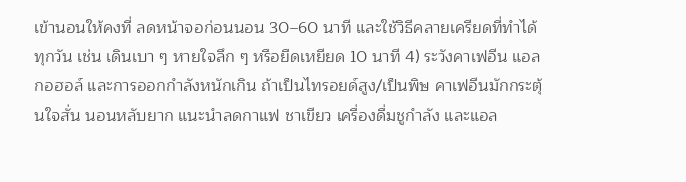เข้านอนให้คงที่ ลดหน้าจอก่อนนอน 30–60 นาที และใช้วิธีคลายเครียดที่ทำได้ทุกวัน เช่น เดินเบา ๆ หายใจลึก ๆ หรือยืดเหยียด 10 นาที 4) ระวังคาเฟอีน แอลกอฮอล์ และการออกกำลังหนักเกิน ถ้าเป็นไทรอยด์สูง/เป็นพิษ คาเฟอีนมักกระตุ้นใจสั่น นอนหลับยาก แนะนำลดกาแฟ ชาเขียว เครื่องดื่มชูกำลัง และแอล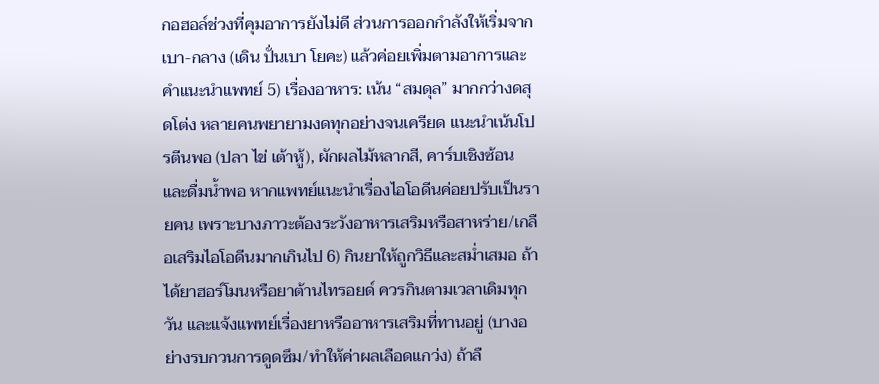กอฮอล์ช่วงที่คุมอาการยังไม่ดี ส่วนการออกกำลังให้เริ่มจากเบา-กลาง (เดิน ปั่นเบา โยคะ) แล้วค่อยเพิ่มตามอาการและคำแนะนำแพทย์ 5) เรื่องอาหาร: เน้น “สมดุล” มากกว่างดสุดโต่ง หลายคนพยายามงดทุกอย่างจนเครียด แนะนำเน้นโปรตีนพอ (ปลา ไข่ เต้าหู้), ผักผลไม้หลากสี, คาร์บเชิงซ้อน และดื่มน้ำพอ หากแพทย์แนะนำเรื่องไอโอดีนค่อยปรับเป็นรายคน เพราะบางภาวะต้องระวังอาหารเสริมหรือสาหร่าย/เกลือเสริมไอโอดีนมากเกินไป 6) กินยาให้ถูกวิธีและสม่ำเสมอ ถ้าได้ยาฮอร์โมนหรือยาต้านไทรอยด์ ควรกินตามเวลาเดิมทุกวัน และแจ้งแพทย์เรื่องยาหรืออาหารเสริมที่ทานอยู่ (บางอย่างรบกวนการดูดซึม/ทำให้ค่าผลเลือดแกว่ง) ถ้าลื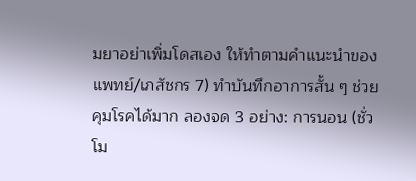มยาอย่าเพิ่มโดสเอง ให้ทำตามคำแนะนำของแพทย์/เภสัชกร 7) ทำบันทึกอาการสั้น ๆ ช่วยคุมโรคได้มาก ลองจด 3 อย่าง: การนอน (ชั่วโม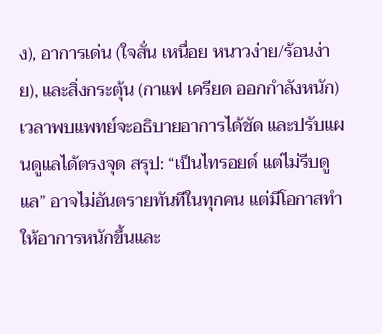ง), อาการเด่น (ใจสั่น เหนื่อย หนาวง่าย/ร้อนง่าย), และสิ่งกระตุ้น (กาแฟ เครียด ออกกำลังหนัก) เวลาพบแพทย์จะอธิบายอาการได้ชัด และปรับแผนดูแลได้ตรงจุด สรุป: “เป็นไทรอยด์ แต่ไม่รีบดูแล” อาจไม่อันตรายทันทีในทุกคน แต่มีโอกาสทำให้อาการหนักขึ้นและ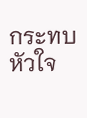กระทบหัวใจ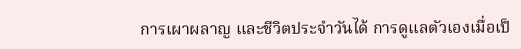การเผาผลาญ และชีวิตประจำวันได้ การดูแลตัวเองเมื่อเป็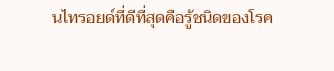นไทรอยด์ที่ดีที่สุดคือรู้ชนิดของโรค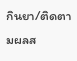กินยา/ติดตามผลส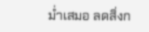ม่ำเสมอ ลดสิ่งก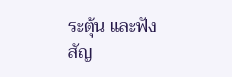ระตุ้น และฟังสัญ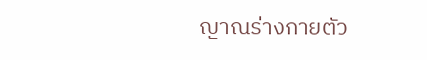ญาณร่างกายตัว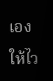เองให้ไว